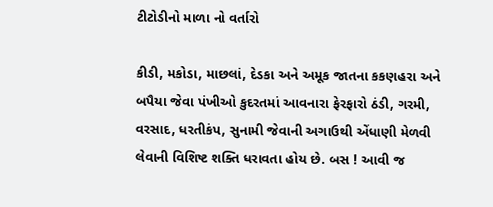ટીટોડીનો માળા નો વર્તારો

કીડી, મકોડા, માછલાં, દેડકા અને અમૂક જાતના કકણહરા અને બપૈયા જેવા પંખીઓ કુદરતમાં આવનારા ફેરફારો ઠંડી, ગરમી, વરસાદ, ધરતીકંપ, સુનામી જેવાની અગાઉથી એંધાણી મેળવી લેવાની વિશિષ્ટ શક્તિ ધરાવતા હોય છે. બસ ! આવી જ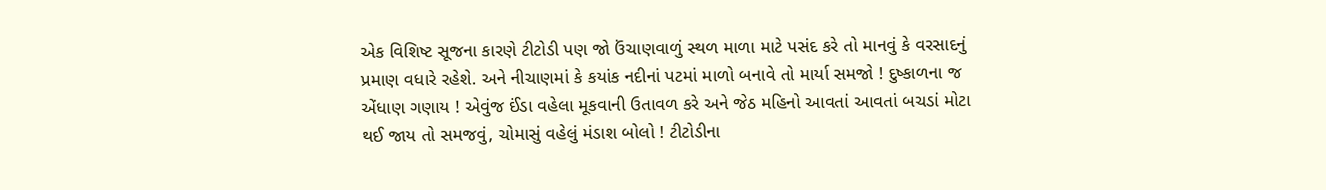એક વિશિષ્ટ સૂજના કારણે ટીટોડી પણ જો ઉંચાણવાળું સ્થળ માળા માટે પસંદ કરે તો માનવું કે વરસાદનું પ્રમાણ વધારે રહેશે. અને નીચાણમાં કે કયાંક નદીનાં પટમાં માળો બનાવે તો માર્યા સમજો ! દુષ્કાળના જ એંધાણ ગણાય ! એવુંજ ઈંડા વહેલા મૂકવાની ઉતાવળ કરે અને જેઠ મહિનો આવતાં આવતાં બચડાં મોટા થઈ જાય તો સમજવું, ચોમાસું વહેલું મંડાશ બોલો ! ટીટોડીના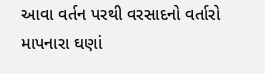આવા વર્તન પરથી વરસાદનો વર્તારો માપનારા ઘણાં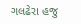ગલઢેરા હજુ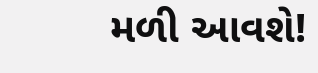મળી આવશે!